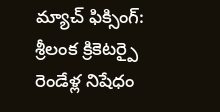మ్యాచ్ ఫిక్సింగ్: శ్రీలంక క్రికెటర్పై రెండేళ్ల నిషేధం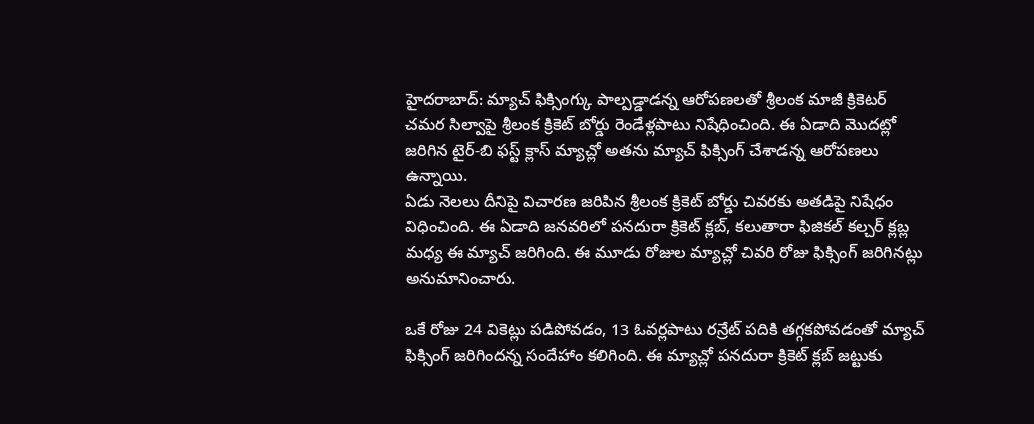హైదరాబాద్: మ్యాచ్ ఫిక్సింగ్కు పాల్పడ్డాడన్న ఆరోపణలతో శ్రీలంక మాజీ క్రికెటర్ చమర సిల్వాపై శ్రీలంక క్రికెట్ బోర్డు రెండేళ్లపాటు నిషేధించింది. ఈ ఏడాది మొదట్లో జరిగిన టైర్-బి ఫస్ట్ క్లాస్ మ్యాచ్లో అతను మ్యాచ్ ఫిక్సింగ్ చేశాడన్న ఆరోపణలు ఉన్నాయి.
ఏడు నెలలు దీనిపై విచారణ జరిపిన శ్రీలంక క్రికెట్ బోర్డు చివరకు అతడిపై నిషేధం విధించింది. ఈ ఏడాది జనవరిలో పనదురా క్రికెట్ క్లబ్, కలుతారా ఫిజికల్ కల్చర్ క్లబ్ల మధ్య ఈ మ్యాచ్ జరిగింది. ఈ మూడు రోజుల మ్యాచ్లో చివరి రోజు ఫిక్సింగ్ జరిగినట్లు అనుమానించారు.

ఒకే రోజు 24 వికెట్లు పడిపోవడం, 13 ఓవర్లపాటు రన్రేట్ పదికి తగ్గకపోవడంతో మ్యాచ్ ఫిక్సింగ్ జరిగిందన్న సందేహాం కలిగింది. ఈ మ్యాచ్లో పనదురా క్రికెట్ క్లబ్ జట్టుకు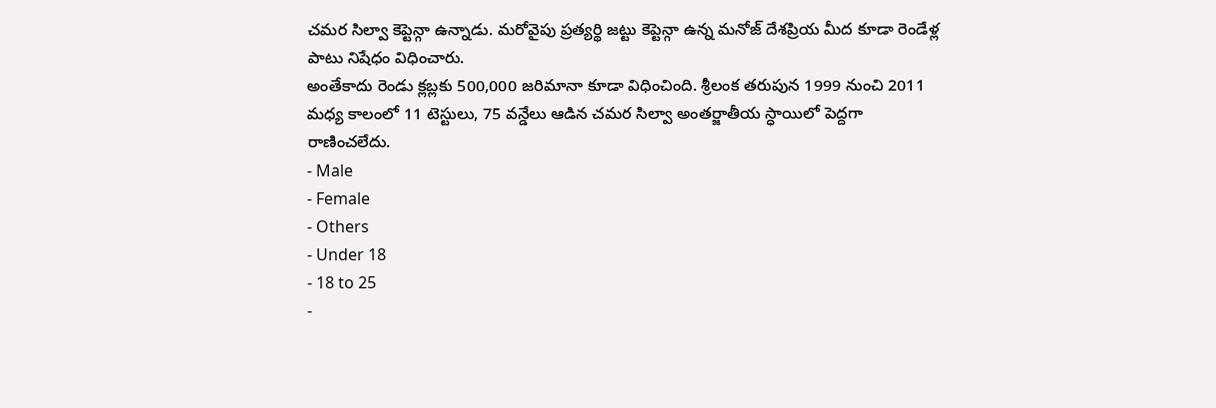చమర సిల్వా కెప్టెన్గా ఉన్నాడు. మరోవైపు ప్రత్యర్థి జట్టు కెప్టెన్గా ఉన్న మనోజ్ దేశప్రియ మీద కూడా రెండేళ్ల పాటు నిషేధం విధించారు.
అంతేకాదు రెండు క్లబ్లకు 500,000 జరిమానా కూడా విధించింది. శ్రీలంక తరుపున 1999 నుంచి 2011 మధ్య కాలంలో 11 టెస్టులు, 75 వన్డేలు ఆడిన చమర సిల్వా అంతర్జాతీయ స్ధాయిలో పెద్దగా రాణించలేదు.
- Male
- Female
- Others
- Under 18
- 18 to 25
-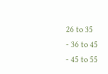26 to 35
- 36 to 45
- 45 to 55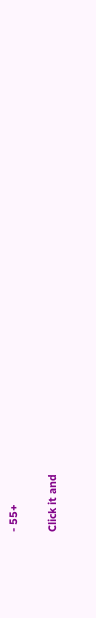- 55+


Click it and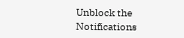Unblock the Notifications